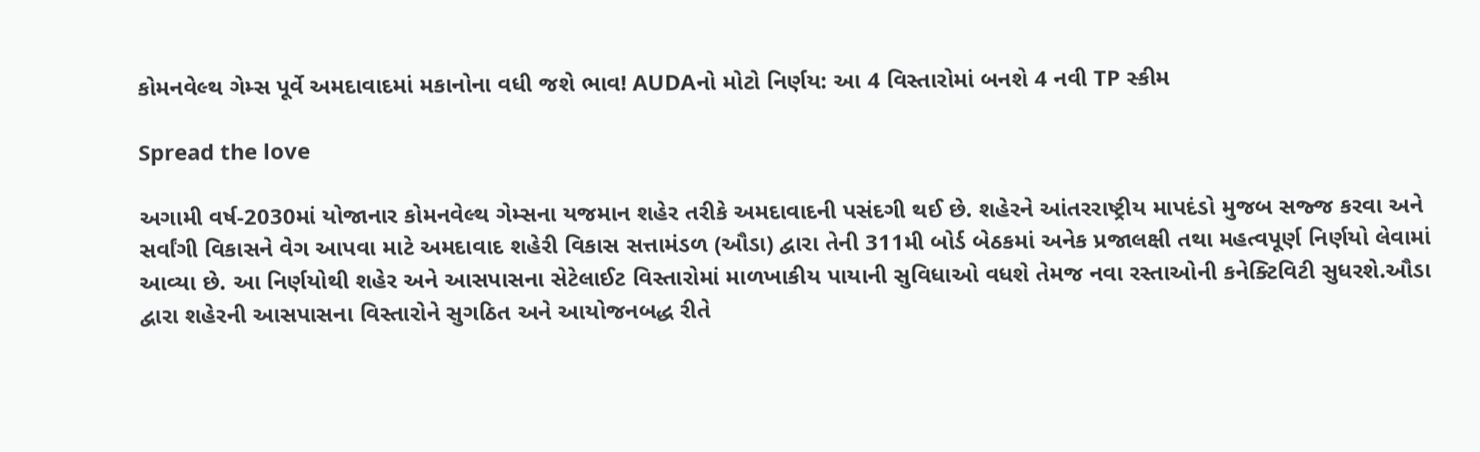કોમનવેલ્થ ગેમ્સ પૂર્વે અમદાવાદમાં મકાનોના વધી જશે ભાવ! AUDAનો મોટો નિર્ણય: આ 4 વિસ્તારોમાં બનશે 4 નવી TP સ્કીમ

Spread the love

અગામી વર્ષ-2030માં યોજાનાર કોમનવેલ્થ ગેમ્સના યજમાન શહેર તરીકે અમદાવાદની પસંદગી થઈ છે. શહેરને આંતરરાષ્ટ્રીય માપદંડો મુજબ સજ્જ કરવા અને સર્વાંગી વિકાસને વેગ આપવા માટે અમદાવાદ શહેરી વિકાસ સત્તામંડળ (ઔડા) દ્વારા તેની 311મી બોર્ડ બેઠકમાં અનેક પ્રજાલક્ષી તથા મહત્વપૂર્ણ નિર્ણયો લેવામાં આવ્યા છે. આ નિર્ણયોથી શહેર અને આસપાસના સેટેલાઈટ વિસ્તારોમાં માળખાકીય પાયાની સુવિધાઓ વધશે તેમજ નવા રસ્તાઓની કનેક્ટિવિટી સુધરશે.ઔડા દ્વારા શહેરની આસપાસના વિસ્તારોને સુગઠિત અને આયોજનબદ્ધ રીતે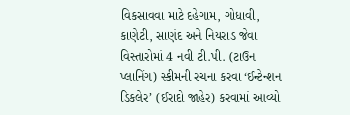વિકસાવવા માટે દહેગામ, ગોધાવી, કાણેટી, સાણંદ અને નિયરાડ જેવા વિસ્તારોમાં 4 નવી ટી.પી. (ટાઉન પ્લાનિંગ) સ્કીમની રચના કરવા ‘ઈન્ટેન્શન ડિકલેર’ (ઈરાદો જાહેર) કરવામાં આવ્યો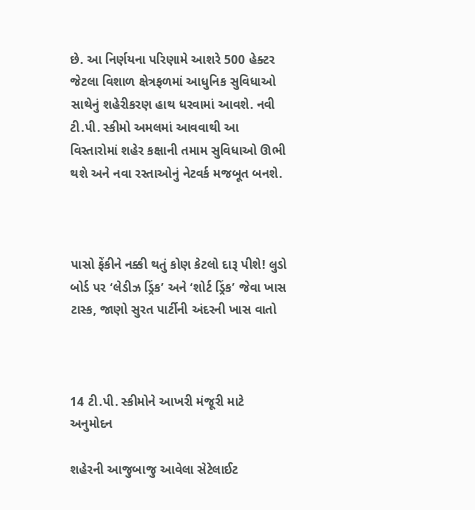છે. આ નિર્ણયના પરિણામે આશરે 500 હેક્ટર જેટલા વિશાળ ક્ષેત્રફળમાં આધુનિક સુવિધાઓ સાથેનું શહેરીકરણ હાથ ધરવામાં આવશે. નવી ટી.પી. સ્કીમો અમલમાં આવવાથી આ વિસ્તારોમાં શહેર કક્ષાની તમામ સુવિધાઓ ઊભી થશે અને નવા રસ્તાઓનું નેટવર્ક મજબૂત બનશે.



પાસો ફેંકીને નક્કી થતું કોણ કેટલો દારૂ પીશે! લુડો બોર્ડ પર ‘લેડીઝ ડ્રિંક’ અને ‘શોર્ટ ડ્રિંક’ જેવા ખાસ ટાસ્ક, જાણો સુરત પાર્ટીની અંદરની ખાસ વાતો



14 ટી.પી. સ્કીમોને આખરી મંજૂરી માટે અનુમોદન

શહેરની આજુબાજુ આવેલા સેટેલાઈટ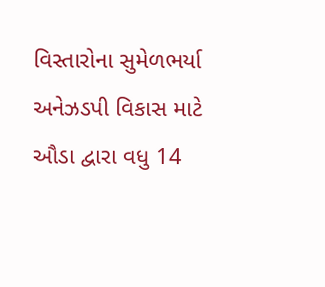વિસ્તારોના સુમેળભર્યા અનેઝડપી વિકાસ માટે ઔડા દ્વારા વધુ 14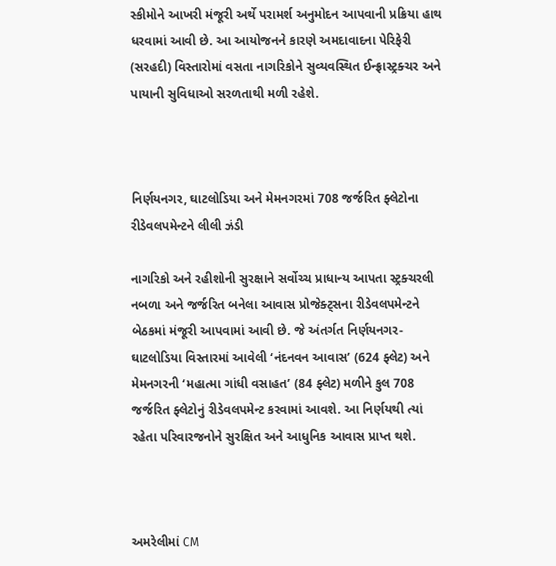સ્કીમોને આખરી મંજૂરી અર્થે પરામર્શ અનુમોદન આપવાની પ્રક્રિયા હાથ ધરવામાં આવી છે. આ આયોજનને કારણે અમદાવાદના પેરિફેરી (સરહદી) વિસ્તારોમાં વસતા નાગરિકોને સુવ્યવસ્થિત ઈન્ફ્રાસ્ટ્રક્ચર અને પાયાની સુવિધાઓ સરળતાથી મળી રહેશે.



નિર્ણયનગર, ઘાટલોડિયા અને મેમનગરમાં 708 જર્જરિત ફ્લેટોના રીડેવલપમેન્ટને લીલી ઝંડી

નાગરિકો અને રહીશોની સુરક્ષાને સર્વોચ્ચ પ્રાધાન્ય આપતા સ્ટ્રક્ચરલી નબળા અને જર્જરિત બનેલા આવાસ પ્રોજેક્ટ્સના રીડેવલપમેન્ટને બેઠકમાં મંજૂરી આપવામાં આવી છે. જે અંતર્ગત નિર્ણયનગર-ઘાટલોડિયા વિસ્તારમાં આવેલી ‘નંદનવન આવાસ’ (624 ફ્લેટ) અને મેમનગરની ‘મહાત્મા ગાંધી વસાહત’ (84 ફ્લેટ) મળીને કુલ 708 જર્જરિત ફ્લેટોનું રીડેવલપમેન્ટ કરવામાં આવશે. આ નિર્ણયથી ત્યાં રહેતા પરિવારજનોને સુરક્ષિત અને આધુનિક આવાસ પ્રાપ્ત થશે.



અમરેલીમાં CM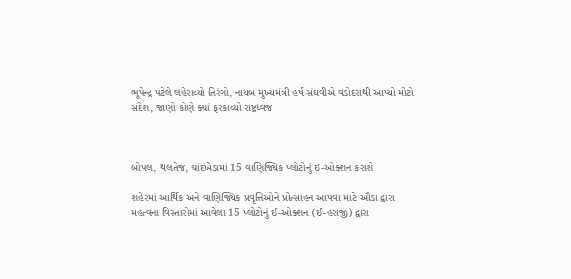ભૂપેન્દ્ર પટેલે લહેરાવ્યો તિરંગો, નાયબ મુખ્યમંત્રી હર્ષ સંઘવીએ વડોદરાથી આપ્યો મોટો સંદેશ, જાણો કોણે ક્યાં ફરકાવ્યો રાષ્ટ્રધ્વજ



બોપલ, થલતેજ, ચાંદખેડામાં 15 વાણિજ્યિક પ્લોટોનું ઇ-ઓક્શન કરાશે

શહેરમાં આર્થિક અને વાણિજ્યિક પ્રવૃત્તિઓને પ્રોત્સાહન આપવા માટે ઔડા દ્વારા મહત્વના વિસ્તારોમાં આવેલા 15 પ્લોટોનું ઈ-ઓક્શન (ઈ-હરાજી) દ્વારા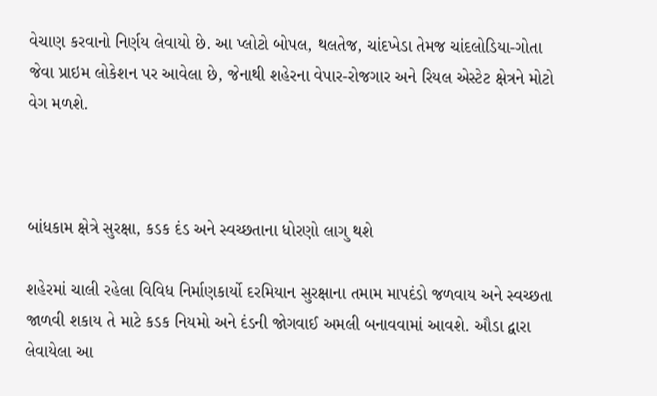વેચાણ કરવાનો નિર્ણય લેવાયો છે. આ પ્લોટો બોપલ, થલતેજ, ચાંદખેડા તેમજ ચાંદલોડિયા-ગોતા જેવા પ્રાઇમ લોકેશન પર આવેલા છે, જેનાથી શહેરના વેપાર-રોજગાર અને રિયલ એસ્ટેટ ક્ષેત્રને મોટો વેગ મળશે.



બાંધકામ ક્ષેત્રે સુરક્ષા, કડક દંડ અને સ્વચ્છતાના ધોરણો લાગુ થશે

શહેરમાં ચાલી રહેલા વિવિધ નિર્માણકાર્યો દરમિયાન સુરક્ષાના તમામ માપદંડો જળવાય અને સ્વચ્છતા જાળવી શકાય તે માટે કડક નિયમો અને દંડની જોગવાઈ અમલી બનાવવામાં આવશે. ઔડા દ્વારા લેવાયેલા આ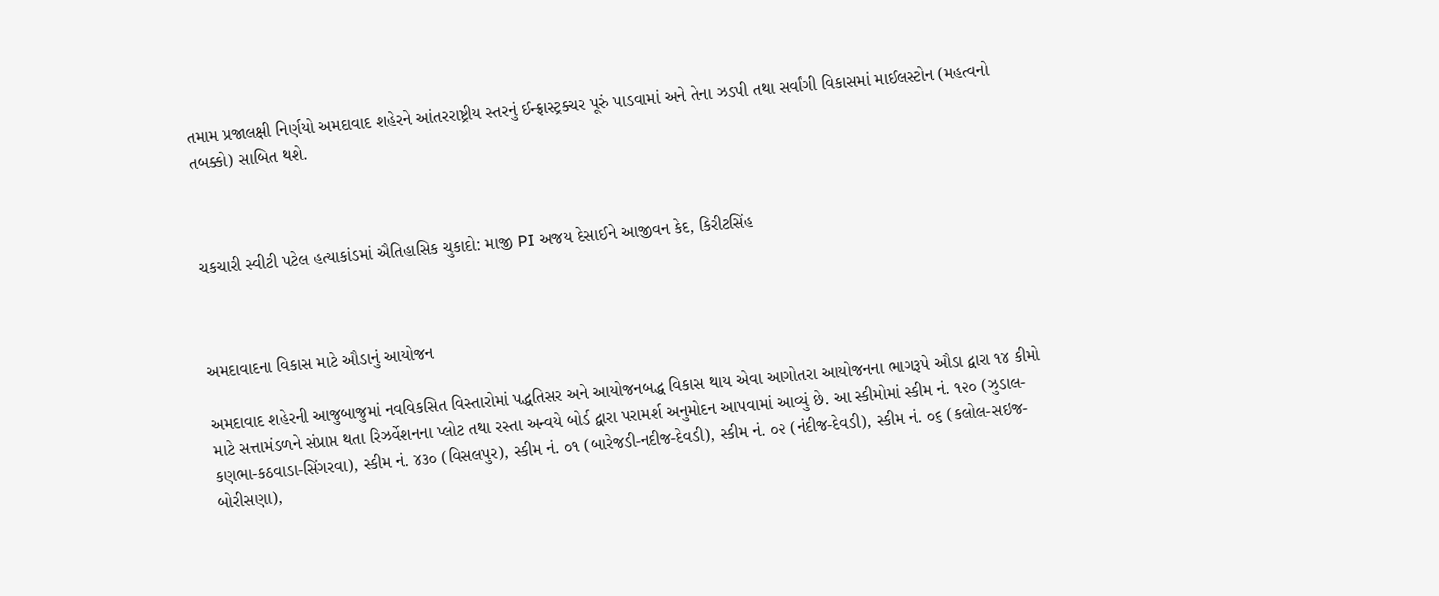તમામ પ્રજાલક્ષી નિર્ણયો અમદાવાદ શહેરને આંતરરાષ્ટ્રીય સ્તરનું ઈન્ફ્રાસ્ટ્રક્ચર પૂરું પાડવામાં અને તેના ઝડપી તથા સર્વાંગી વિકાસમાં માઈલસ્ટોન (મહત્વનો તબક્કો) સાબિત થશે.



ચકચારી સ્વીટી પટેલ હત્યાકાંડમાં ઐતિહાસિક ચુકાદો: માજી PI અજય દેસાઈને આજીવન કેદ, કિરીટસિંહ



અમદાવાદના વિકાસ માટે ઔડાનું આયોજન

અમદાવાદ શહેરની આજુબાજુમાં નવવિકસિત વિસ્તારોમાં પદ્ધતિસર અને આયોજનબદ્ધ વિકાસ થાય એવા આગોતરા આયોજનના ભાગરૂપે ઔડા દ્વારા ૧૪ કીમો માટે સત્તામંડળને સંપ્રાપ્ત થતા રિઝર્વેશનના પ્લોટ તથા રસ્તા અન્વયે બોર્ડ દ્વારા પરામર્શ અનુમોદન આપવામાં આવ્યું છે. આ સ્કીમોમાં સ્કીમ નં. ૧૨૦ (ઝુડાલ- કણભા-કઠવાડા-સિંગરવા), સ્કીમ નં. ૪૩૦ (વિસલપુર), સ્કીમ નં. ૦૧ (બારેજડી-નદીજ-દેવડી), સ્કીમ નં. ૦૨ (નંદીજ-દેવડી), સ્કીમ નં. ૦૬ (કલોલ-સઇજ-બોરીસણા),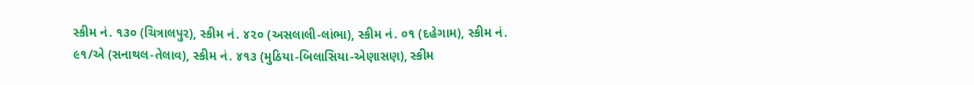સ્કીમ નં. ૧૩૦ (ચિત્રાલપુર), સ્કીમ નં. ૪૨૦ (અસલાલી-લાંભા), સ્કીમ નં. ૦૧ (દહેગામ), સ્કીમ નં. ૯૧/એ (સનાથલ-તેલાવ), સ્કીમ નં. ૪૧૩ (મુઠિયા-બિલાસિયા-એણાસણ), સ્કીમ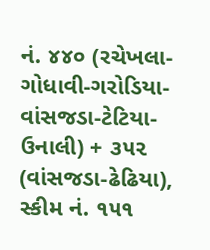નં. ૪૪૦ (રચેખલા-ગોધાવી-ગરોડિયા-વાંસજડા-ટેટિયા-ઉનાલી) + ૩૫૨ (વાંસજડા-ઢેઢિયા), સ્કીમ નં. ૧૫૧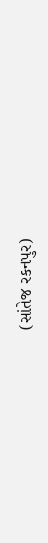(સાંતેજ રકનપુર)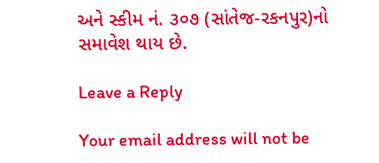અને સ્કીમ નં. ૩૦૭ (સાંતેજ-રકનપુર)નો સમાવેશ થાય છે.

Leave a Reply

Your email address will not be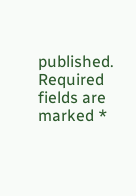published. Required fields are marked *